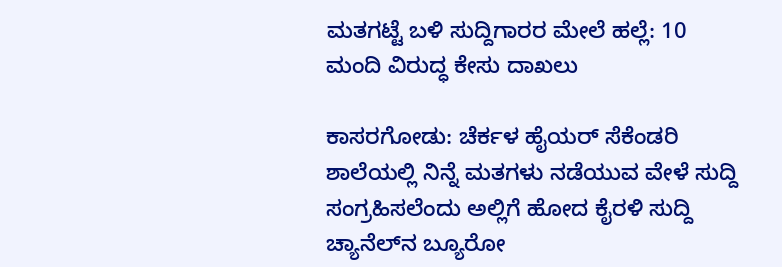ಮತಗಟ್ಟೆ ಬಳಿ ಸುದ್ದಿಗಾರರ ಮೇಲೆ ಹಲ್ಲೆ: 10 ಮಂದಿ ವಿರುದ್ಧ ಕೇಸು ದಾಖಲು

ಕಾಸರಗೋಡು: ಚೆರ್ಕಳ ಹೈಯರ್ ಸೆಕೆಂಡರಿ ಶಾಲೆಯಲ್ಲಿ ನಿನ್ನೆ ಮತಗಳು ನಡೆಯುವ ವೇಳೆ ಸುದ್ದಿ ಸಂಗ್ರಹಿಸಲೆಂದು ಅಲ್ಲಿಗೆ ಹೋದ ಕೈರಳಿ ಸುದ್ದಿ ಚ್ಯಾನೆಲ್‌ನ ಬ್ಯೂರೋ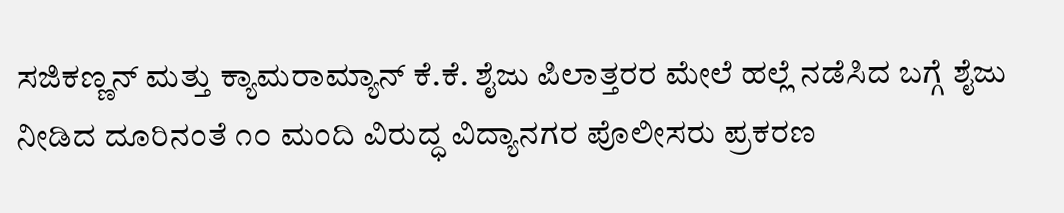ಸಜಿಕಣ್ಣನ್ ಮತ್ತು ಕ್ಯಾಮರಾಮ್ಯಾನ್ ಕೆ.ಕೆ. ಶೈಜು ಪಿಲಾತ್ತರರ ಮೇಲೆ ಹಲ್ಲೆ ನಡೆಸಿದ ಬಗ್ಗೆ ಶೈಜು ನೀಡಿದ ದೂರಿನಂತೆ ೧೦ ಮಂದಿ ವಿರುದ್ಧ ವಿದ್ಯಾನಗರ ಪೊಲೀಸರು ಪ್ರಕರಣ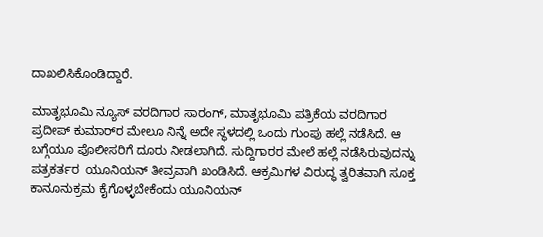ದಾಖಲಿಸಿಕೊಂಡಿದ್ದಾರೆ.

ಮಾತೃಭೂಮಿ ನ್ಯೂಸ್ ವರದಿಗಾರ ಸಾರಂಗ್, ಮಾತೃಭೂಮಿ ಪತ್ರಿಕೆಯ ವರದಿಗಾರ  ಪ್ರದೀಪ್ ಕುಮಾರ್‌ರ ಮೇಲೂ ನಿನ್ನೆ ಅದೇ ಸ್ಥಳದಲ್ಲಿ ಒಂದು ಗುಂಪು ಹಲ್ಲೆ ನಡೆಸಿದೆ. ಆ ಬಗ್ಗೆಯೂ ಪೊಲೀಸರಿಗೆ ದೂರು ನೀಡಲಾಗಿದೆ. ಸುದ್ದಿಗಾರರ ಮೇಲೆ ಹಲ್ಲೆ ನಡೆಸಿರುವುದನ್ನು ಪತ್ರಕರ್ತರ  ಯೂನಿಯನ್ ತೀವ್ರವಾಗಿ ಖಂಡಿಸಿದೆ. ಆಕ್ರಮಿಗಳ ವಿರುದ್ಧ ತ್ವರಿತವಾಗಿ ಸೂಕ್ತ ಕಾನೂನುಕ್ರಮ ಕೈಗೊಳ್ಳಬೇಕೆಂದು ಯೂನಿಯನ್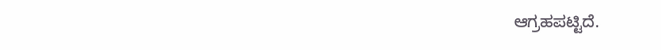ಆಗ್ರಹಪಟ್ಟಿದೆ.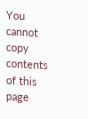You cannot copy contents of this page